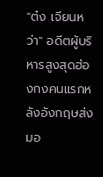"ต๋ง เจียนหว่า" อดีตผู้บริหารสูงสุดฮ่องกงคนแรกหลังอังกฤษส่งมอ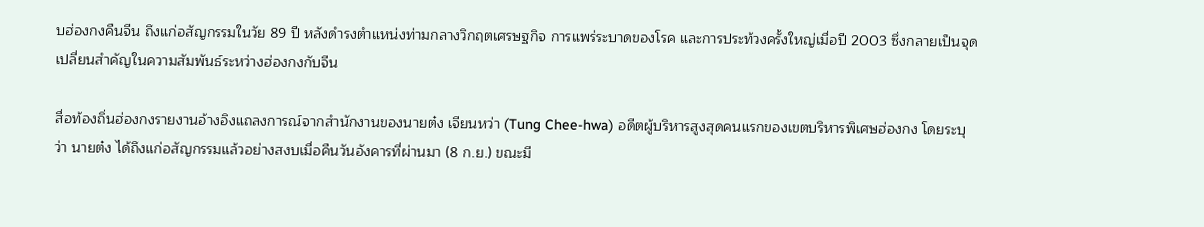บฮ่องกงคืนจีน ถึงแก่อสัญกรรมในวัย 89 ปี หลังดำรงตำแหน่งท่ามกลางวิกฤตเศรษฐกิจ การแพร่ระบาดของโรค และการประท้วงครั้งใหญ่เมื่อปี 2003 ซึ่งกลายเป็นจุดเปลี่ยนสำคัญในความสัมพันธ์ระหว่างฮ่องกงกับจีน

สื่อท้องถิ่นฮ่องกงรายงานอ้างอิงแถลงการณ์จากสำนักงานของนายต๋ง เจียนหว่า (Tung Chee-hwa) อดีตผู้บริหารสูงสุดคนแรกของเขตบริหารพิเศษฮ่องกง โดยระบุว่า นายต๋ง ได้ถึงแก่อสัญกรรมแล้วอย่างสงบเมื่อคืนวันอังคารที่ผ่านมา (8 ก.ย.) ขณะมี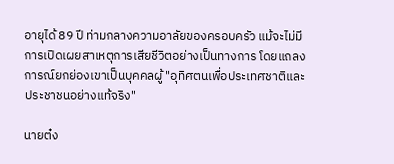อายุได้ 89 ปี ท่ามกลางความอาลัยของครอบครัว แม้จะไม่มีการเปิดเผยสาเหตุการเสียชีวิตอย่างเป็นทางการ โดยแถลงการณ์ยกย่องเขาเป็นบุคคลผู้ "อุทิศตนเพื่อประเทศชาติและประชาชนอย่างแท้จริง"

นายต๋ง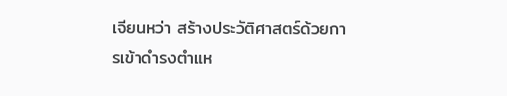เจียนหว่า สร้างประวัติศาสตร์ด้วยการเข้าดำรงตำแห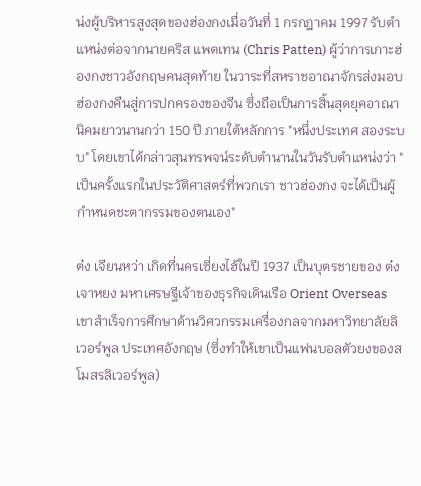น่งผู้บริหารสูงสุดของฮ่องกงเมื่อวันที่ 1 กรกฎาคม 1997 รับตำแหน่งต่อจากนายคริส แพตเทน (Chris Patten) ผู้ว่าการเกาะฮ่องกงชาวอังกฤษคนสุดท้าย ในวาระที่สหราชอาณาจักรส่งมอบฮ่องกงคืนสู่การปกครองของจีน ซึ่งถือเป็นการสิ้นสุดยุคอาณานิคมยาวนานกว่า 150 ปี ภายใต้หลักการ "หนึ่งประเทศ สองระบบ" โดยเขาได้กล่าวสุนทรพจน์ระดับตำนานในวันรับตำแหน่งว่า "เป็นครั้งแรกในประวัติศาสตร์ที่พวกเรา ชาวฮ่องกง จะได้เป็นผู้กำหนดชะตากรรมของตนเอง"

ต๋ง เจียนหว่า เกิดที่นครเซี่ยงไฮ้ในปี 1937 เป็นบุตรชายของ ต๋ง เจาหยง มหาเศรษฐีเจ้าของธุรกิจเดินเรือ Orient Overseas เขาสำเร็จการศึกษาด้านวิศวกรรมเครื่องกลจากมหาวิทยาลัยลิเวอร์พูล ประเทศอังกฤษ (ซึ่งทำให้เขาเป็นแฟนบอลตัวยงของสโมสรลิเวอร์พูล)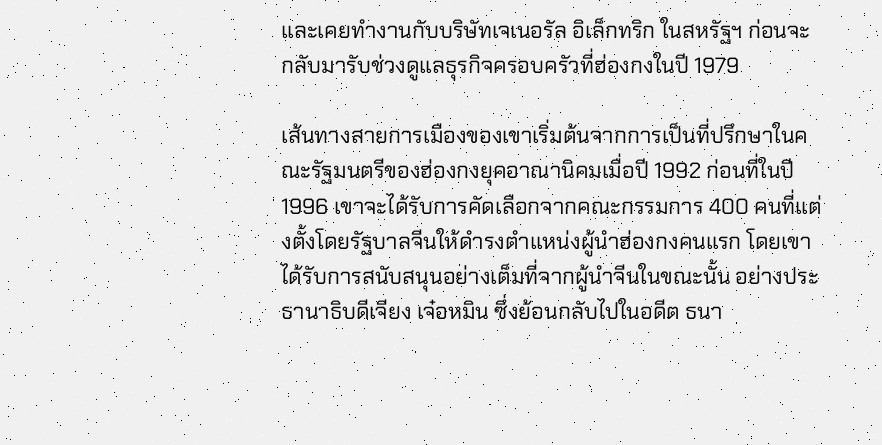และเคยทำงานกับบริษัทเจเนอรัล อิเล็กทริก ในสหรัฐฯ ก่อนจะกลับมารับช่วงดูแลธุรกิจครอบครัวที่ฮ่องกงในปี 1979

เส้นทางสายการเมืองของเขาเริ่มต้นจากการเป็นที่ปรึกษาในคณะรัฐมนตรีของฮ่องกงยุคอาณานิคมเมื่อปี 1992 ก่อนที่ในปี 1996 เขาจะได้รับการคัดเลือกจากคณะกรรมการ 400 คนที่แต่งตั้งโดยรัฐบาลจีนให้ดำรงตำแหน่งผู้นำฮ่องกงคนแรก โดยเขาได้รับการสนับสนุนอย่างเต็มที่จากผู้นำจีนในขณะนั้น อย่างประธานาธิบดีเจียง เจ๋อหมิน ซึ่งย้อนกลับไปในอดีต ธนา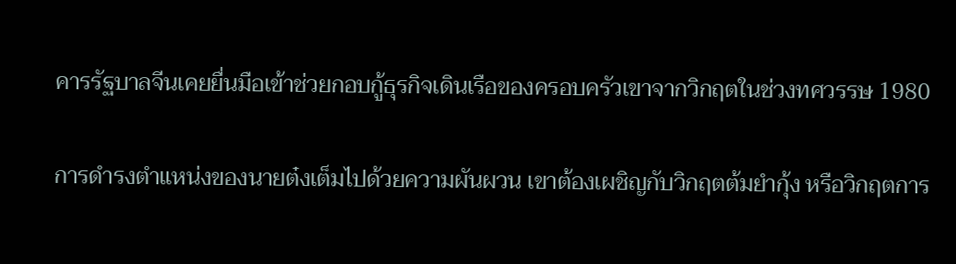คารรัฐบาลจีนเคยยื่นมือเข้าช่วยกอบกู้ธุรกิจเดินเรือของครอบครัวเขาจากวิกฤตในช่วงทศวรรษ 1980

การดำรงตำแหน่งของนายต๋งเต็มไปด้วยความผันผวน เขาต้องเผชิญกับวิกฤตต้มยำกุ้ง หรือวิกฤตการ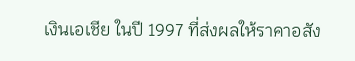เงินเอเชีย ในปี 1997 ที่ส่งผลให้ราคาอสัง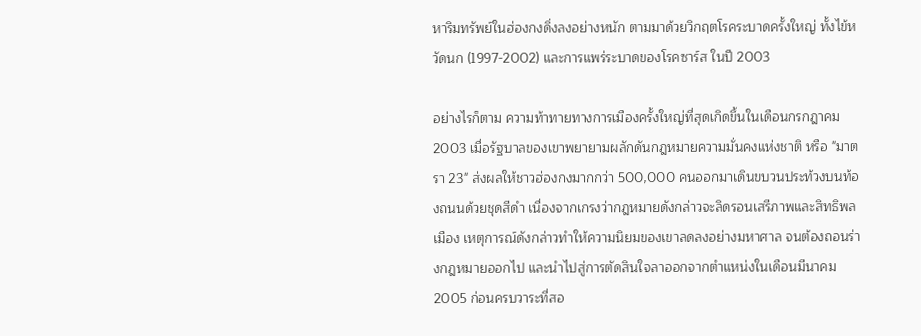หาริมทรัพย์ในฮ่องกงดิ่งลงอย่างหนัก ตามมาด้วยวิกฤตโรคระบาดครั้งใหญ่ ทั้งไข้หวัดนก (1997-2002) และการแพร่ระบาดของโรคซาร์ส ในปี 2003

อย่างไรก็ตาม ความท้าทายทางการเมืองครั้งใหญ่ที่สุดเกิดขึ้นในเดือนกรกฎาคม 2003 เมื่อรัฐบาลของเขาพยายามผลักดันกฎหมายความมั่นคงแห่งชาติ หรือ "มาตรา 23" ส่งผลให้ชาวฮ่องกงมากกว่า 500,000 คนออกมาเดินขบวนประท้วงบนท้องถนนด้วยชุดสีดำ เนื่องจากเกรงว่ากฎหมายดังกล่าวจะลิดรอนเสรีภาพและสิทธิพลเมือง เหตุการณ์ดังกล่าวทำให้ความนิยมของเขาลดลงอย่างมหาศาล จนต้องถอนร่างกฎหมายออกไป และนำไปสู่การตัดสินใจลาออกจากตำแหน่งในเดือนมีนาคม 2005 ก่อนครบวาระที่สอ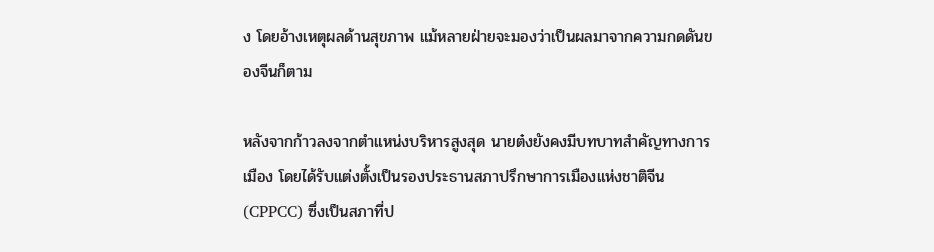ง โดยอ้างเหตุผลด้านสุขภาพ แม้หลายฝ่ายจะมองว่าเป็นผลมาจากความกดดันของจีนก็ตาม

หลังจากก้าวลงจากตำแหน่งบริหารสูงสุด นายต๋งยังคงมีบทบาทสำคัญทางการเมือง โดยได้รับแต่งตั้งเป็นรองประธานสภาปรึกษาการเมืองแห่งชาติจีน (CPPCC) ซึ่งเป็นสภาที่ป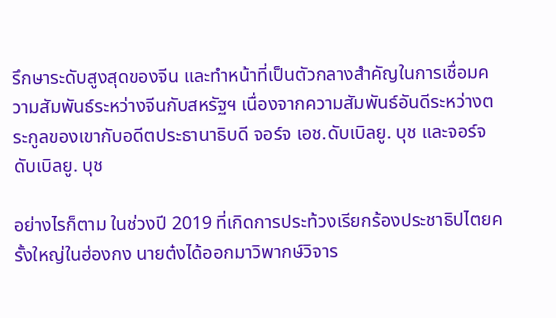รึกษาระดับสูงสุดของจีน และทำหน้าที่เป็นตัวกลางสำคัญในการเชื่อมความสัมพันธ์ระหว่างจีนกับสหรัฐฯ เนื่องจากความสัมพันธ์อันดีระหว่างตระกูลของเขากับอดีตประธานาธิบดี จอร์จ เอช.ดับเบิลยู. บุช และจอร์จ ดับเบิลยู. บุช

อย่างไรก็ตาม ในช่วงปี 2019 ที่เกิดการประท้วงเรียกร้องประชาธิปไตยครั้งใหญ่ในฮ่องกง นายต๋งได้ออกมาวิพากษ์วิจาร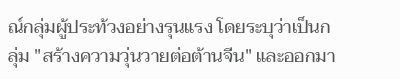ณ์กลุ่มผู้ประท้วงอย่างรุนแรง โดยระบุว่าเป็นกลุ่ม "สร้างความวุ่นวายต่อต้านจีน" และออกมา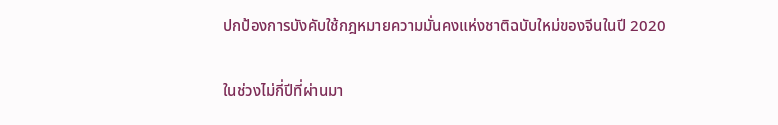ปกป้องการบังคับใช้กฎหมายความมั่นคงแห่งชาติฉบับใหม่ของจีนในปี 2020

ในช่วงไม่กี่ปีที่ผ่านมา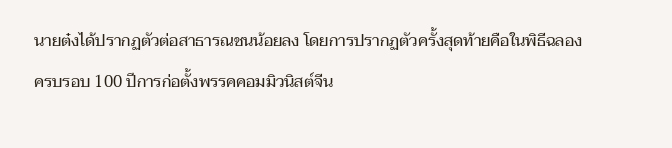นายต๋งได้ปรากฏตัวต่อสาธารณชนน้อยลง โดยการปรากฏตัวครั้งสุดท้ายคือในพิธีฉลองครบรอบ 100 ปีการก่อตั้งพรรคคอมมิวนิสต์จีน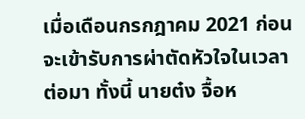เมื่อเดือนกรกฎาคม 2021 ก่อนจะเข้ารับการผ่าตัดหัวใจในเวลาต่อมา ทั้งนี้ นายต๋ง จื้อห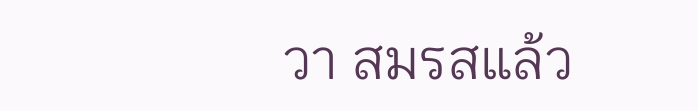วา สมรสแล้ว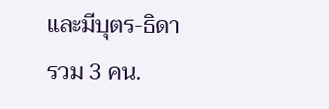และมีบุตร-ธิดารวม 3 คน.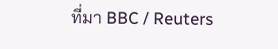ที่มา BBC / Reuters